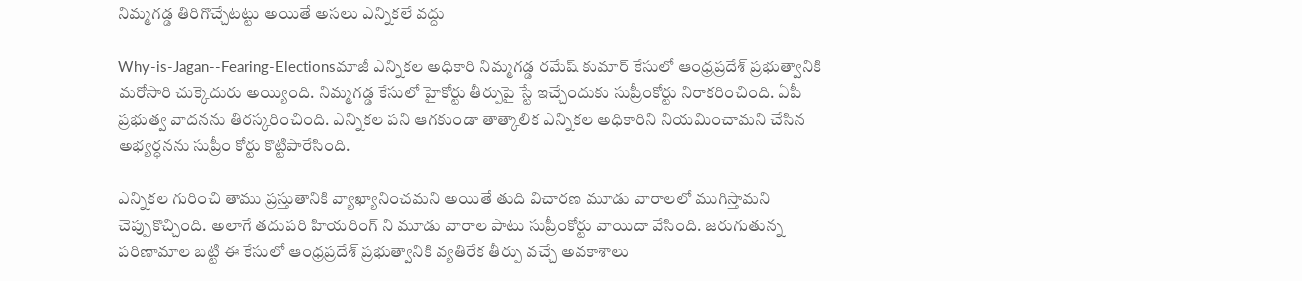నిమ్మగడ్డ తిరిగొచ్చేటట్టు అయితే అసలు ఎన్నికలే వద్దు

Why-is-Jagan--Fearing-Electionsమాజీ ఎన్నికల అధికారి నిమ్మగడ్డ రమేష్ కుమార్ కేసులో ఆంధ్రప్రదేశ్ ప్రభుత్వానికి మరోసారి చుక్కెదురు అయ్యింది. నిమ్మగడ్డ కేసులో హైకోర్టు తీర్పుపై స్టే ఇచ్చేందుకు సుప్రీంకోర్టు నిరాకరించింది. ఏపీ ప్రభుత్వ వాదనను తిరస్కరించింది. ఎన్నికల పని ఆగకుండా తాత్కాలిక ఎన్నికల అధికారిని నియమించామని చేసిన అభ్యర్ధనను సుప్రీం కోర్టు కొట్టిపారేసింది.

ఎన్నికల గురించి తాము ప్రస్తుతానికి వ్యాఖ్యానించమని అయితే తుది విచారణ మూడు వారాలలో ముగిస్తామని చెప్పుకొచ్చింది. అలాగే తదుపరి హియరింగ్ ని మూడు వారాల పాటు సుప్రీంకోర్టు వాయిదా వేసింది. జరుగుతున్న పరిణామాల బట్టి ఈ కేసులో ఆంధ్రప్రదేశ్ ప్రభుత్వానికి వ్యతిరేక తీర్పు వచ్చే అవకాశాలు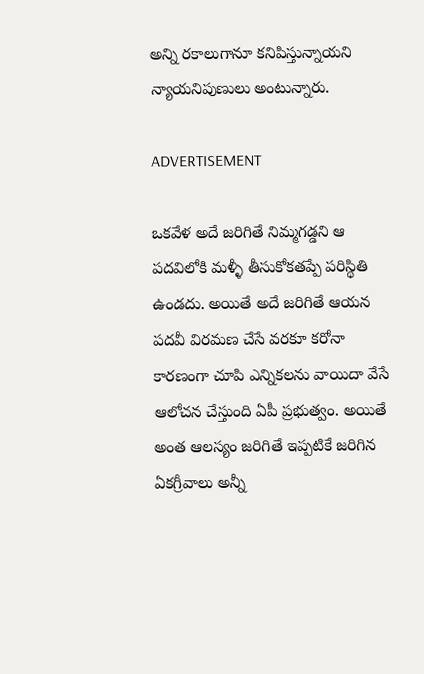అన్ని రకాలుగానూ కనిపిస్తున్నాయని న్యాయనిపుణులు అంటున్నారు.

ADVERTISEMENT

ఒకవేళ అదే జరిగితే నిమ్మగడ్డని ఆ పదవిలోకి మళ్ళీ తీసుకోకతప్పే పరిస్థితి ఉండదు. అయితే అదే జరిగితే ఆయన పదవీ విరమణ చేసే వరకూ కరోనా కారణంగా చూపి ఎన్నికలను వాయిదా వేసే ఆలోచన చేస్తుంది ఏపీ ప్రభుత్వం. అయితే అంత ఆలస్యం జరిగితే ఇప్పటికే జరిగిన ఏకగ్రీవాలు అన్నీ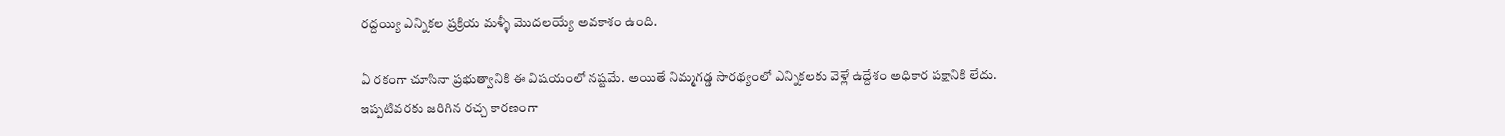రద్దయ్యి ఎన్నికల ప్రక్రియ మళ్ళీ మొదలయ్యే అవకాశం ఉంది.

ఏ రకంగా చూసినా ప్రభుత్వానికి ఈ విషయంలో నష్టమే. అయితే నిమ్మగడ్డ సారథ్యంలో ఎన్నికలకు వెళ్లే ఉద్దేశం అధికార పక్షానికి లేదు. ఇప్పటివరకు జరిగిన రచ్చ కారణంగా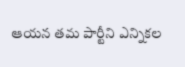ఆయన తమ పార్టీని ఎన్నికల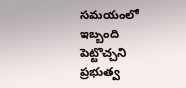సమయంలో ఇబ్బంది పెట్టొచ్చని ప్రభుత్వ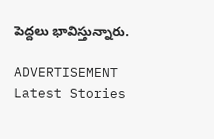పెద్దలు భావిస్తున్నారు.

ADVERTISEMENT
Latest Stories